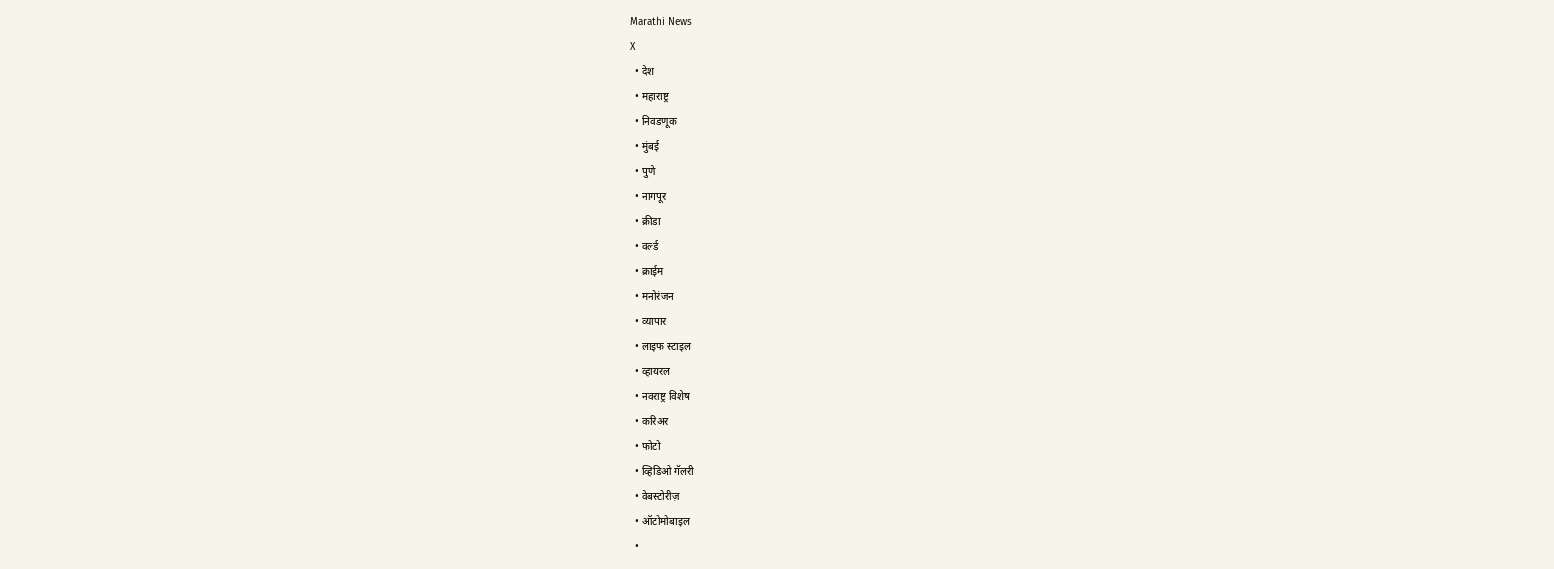Marathi News
X
  • देश
  • महाराष्ट्र
  • निवडणूक
  • मुंबई
  • पुणे
  • नागपूर
  • क्रीडा
  • वर्ल्ड
  • क्राईम
  • मनोरंजन
  • व्यापार
  • लाइफ स्टाइल
  • व्हायरल
  • नवराष्ट्र विशेष
  • करिअर
  • फोटो
  • व्हिडिओ गॅलरी
  • वेबस्टोरीज़
  • ऑटोमोबाइल
  •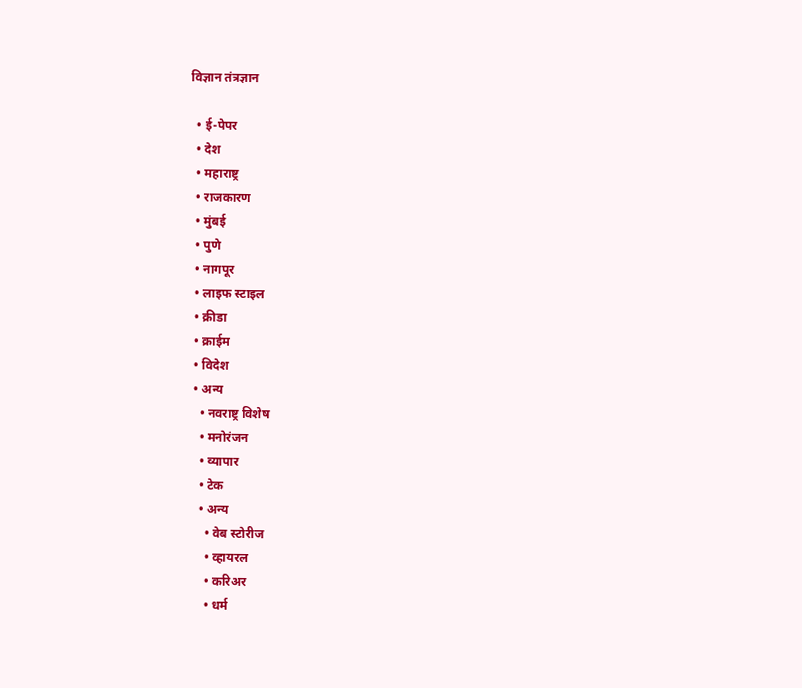विज्ञान तंत्रज्ञान

  • ई-पेपर
  • देश
  • महाराष्ट्र
  • राजकारण
  • मुंबई
  • पुणे
  • नागपूर
  • लाइफ स्टाइल
  • क्रीडा
  • क्राईम
  • विदेश
  • अन्य
    • नवराष्ट्र विशेष
    • मनोरंजन
    • व्यापार
    • टेक
    • अन्य
      • वेब स्टोरीज
      • व्हायरल
      • करिअर
      • धर्म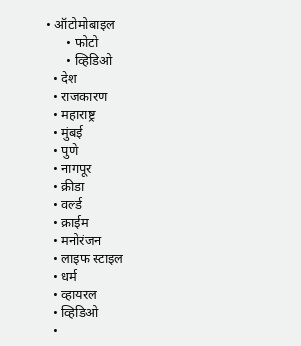• ऑटोमोबाइल
      • फोटो
      • व्हिडिओ
  • देश
  • राजकारण
  • महाराष्ट्र
  • मुंबई
  • पुणे
  • नागपूर
  • क्रीडा
  • वर्ल्ड
  • क्राईम
  • मनोरंजन
  • लाइफ स्टाइल
  • धर्म
  • व्हायरल
  • व्हिडिओ
  •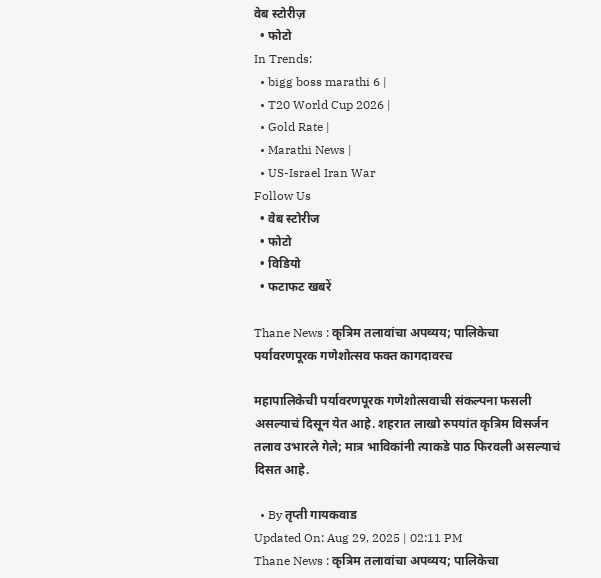वेब स्टोरीज़
  • फोटो
In Trends:
  • bigg boss marathi 6 |
  • T20 World Cup 2026 |
  • Gold Rate |
  • Marathi News |
  • US-Israel Iran War
Follow Us
  • वेब स्टोरीज
  • फोटो
  • विडियो
  • फटाफट खबरें

Thane News : कृत्रिम तलावांचा अपव्यय; पालिकेचा पर्यावरणपूरक गणेशोत्सव फक्त कागदावरच

महापालिकेची पर्यावरणपूरक गणेशोत्सवाची संकल्पना फसली असल्याचं दिसून येत आहे. शहरात लाखो रुपयांत कृत्रिम विसर्जन तलाव उभारले गेले; मात्र भाविकांनी त्याकडे पाठ फिरवली असल्याचं दिसत आहे.

  • By तृप्ती गायकवाड
Updated On: Aug 29, 2025 | 02:11 PM
Thane News : कृत्रिम तलावांचा अपव्यय; पालिकेचा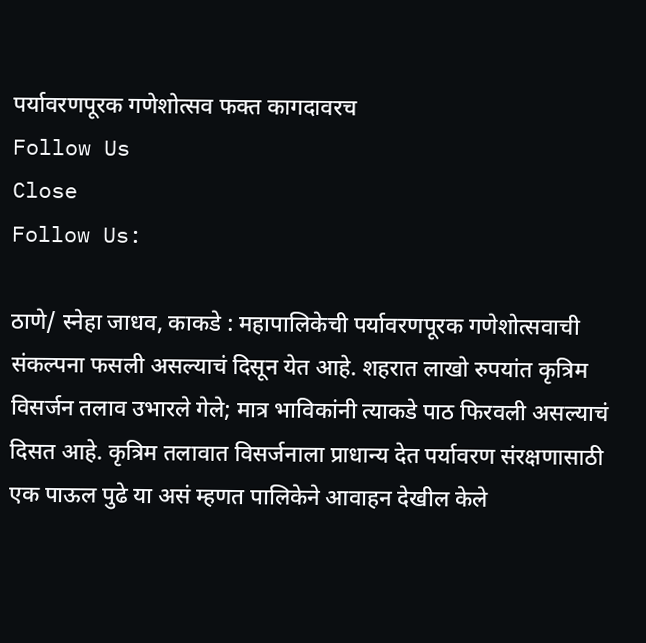पर्यावरणपूरक गणेशोत्सव फक्त कागदावरच
Follow Us
Close
Follow Us:

ठाणे/ स्नेहा जाधव, काकडे : महापालिकेची पर्यावरणपूरक गणेशोत्सवाची संकल्पना फसली असल्याचं दिसून येत आहे. शहरात लाखो रुपयांत कृत्रिम विसर्जन तलाव उभारले गेले; मात्र भाविकांनी त्याकडे पाठ फिरवली असल्याचं दिसत आहे. कृत्रिम तलावात विसर्जनाला प्राधान्य देत पर्यावरण संरक्षणासाठी एक पाऊल पुढे या असं म्हणत पालिकेने आवाहन देखील केले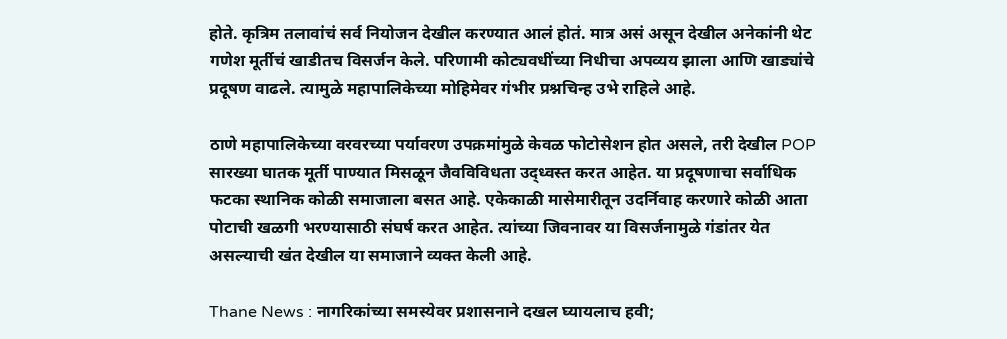होते. कृत्रिम तलावांचं सर्व नियोजन देखील करण्यात आलं होतं. मात्र असं असून देखील अनेकांनी थेट गणेश मूर्तीचं खाडीतच विसर्जन केले. परिणामी कोट्यवधींच्या निधीचा अपव्यय झाला आणि खाड्यांचे प्रदूषण वाढले. त्यामुळे महापालिकेच्या मोहिमेवर गंभीर प्रश्नचिन्ह उभे राहिले आहे.

ठाणे महापालिकेच्या वरवरच्या पर्यावरण उपक्रमांमुळे केवळ फोटोसेशन होत असले, तरी देखील POP सारख्या घातक मूर्ती पाण्यात मिसळून जैवविविधता उद्ध्वस्त करत आहेत. या प्रदूषणाचा सर्वाधिक फटका स्थानिक कोळी समाजाला बसत आहे. एकेकाळी मासेमारीतून उदर्निवाह करणारे कोळी आता पोटाची खळगी भरण्यासाठी संघर्ष करत आहेत. त्यांच्या जिवनावर या विसर्जनामुळे गंडांतर येत असल्याची खंत देखील या समाजाने व्यक्त केली आहे.

Thane News : नागरिकांच्या समस्येवर प्रशासनाने दखल घ्यायलाच हवी;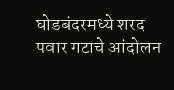घोडबंदरमध्ये शरद पवार गटाचे आंदोलन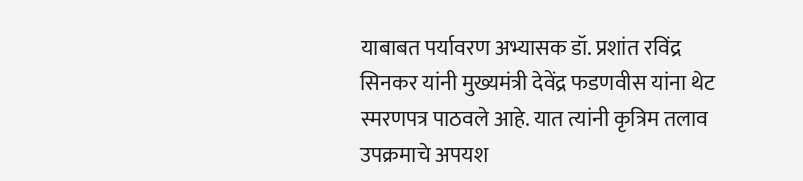याबाबत पर्यावरण अभ्यासक डॉ. प्रशांत रविंद्र सिनकर यांनी मुख्यमंत्री देवेंद्र फडणवीस यांना थेट स्मरणपत्र पाठवले आहे. यात त्यांनी कृत्रिम तलाव उपक्रमाचे अपयश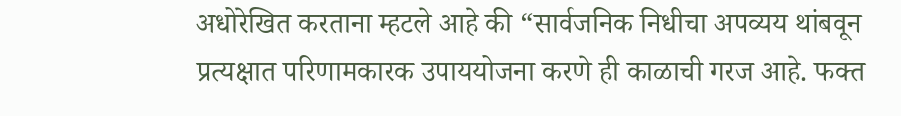अधोरेखित करताना म्हटले आहे की “सार्वजनिक निधीचा अपव्यय थांबवून प्रत्यक्षात परिणामकारक उपाययोजना करणे ही काळाची गरज आहे. फक्त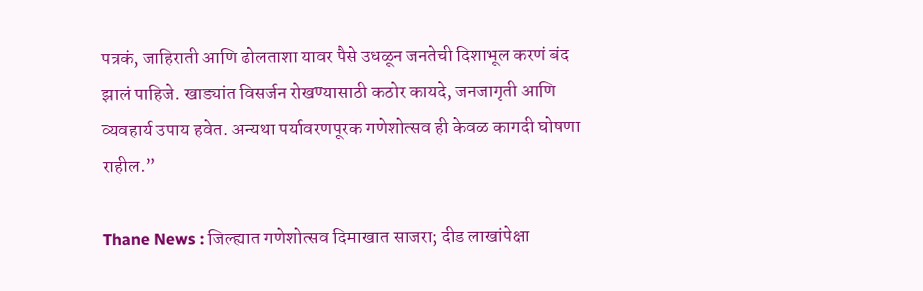पत्रकं, जाहिराती आणि ढोलताशा यावर पैसे उधळून जनतेची दिशाभूल करणं बंद झालं पाहिजे. खाड्यांत विसर्जन रोखण्यासाठी कठोर कायदे, जनजागृती आणि व्यवहार्य उपाय हवेत. अन्यथा पर्यावरणपूरक गणेशोत्सव ही केवळ कागदी घोषणा राहील.”

Thane News : जिल्ह्यात गणेशोत्सव दिमाखात साजरा; दीड लाखांपेक्षा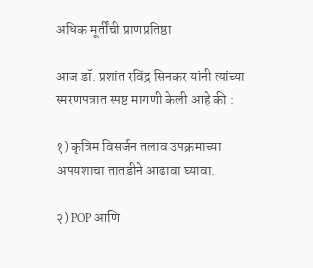अधिक मूर्तींची प्राणप्रतिष्ठा

आज डॉ. प्रशांत रविंद्र सिनकर यांनी त्यांच्या स्मरणपत्रात स्पष्ट मागणी केली आहे की :

१) कृत्रिम विसर्जन तलाव उपक्रमाच्या अपयशाचा तातडीने आढावा घ्यावा.

२) POP आणि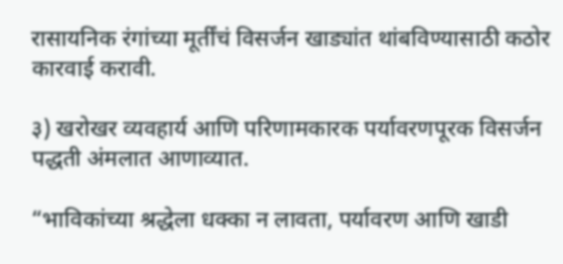रासायनिक रंगांच्या मूर्तींचं विसर्जन खाड्यांत थांबविण्यासाठी कठोर कारवाई करावी.

३) खरोखर व्यवहार्य आणि परिणामकारक पर्यावरणपूरक विसर्जन पद्धती अंमलात आणाव्यात.

“भाविकांच्या श्रद्धेला धक्का न लावता, पर्यावरण आणि खाडी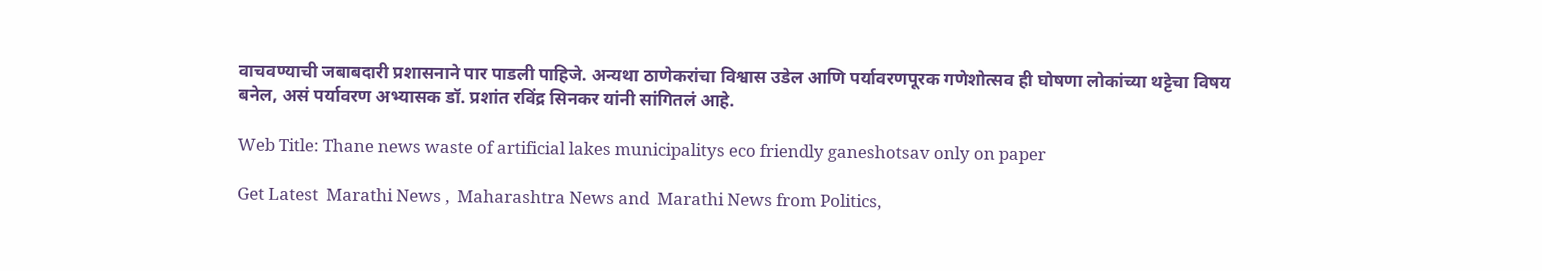वाचवण्याची जबाबदारी प्रशासनाने पार पाडली पाहिजे. अन्यथा ठाणेकरांचा विश्वास उडेल आणि पर्यावरणपूरक गणेशोत्सव ही घोषणा लोकांच्या थट्टेचा विषय बनेल, असं पर्यावरण अभ्यासक डॉ. प्रशांत रविंद्र सिनकर यांनी सांगितलं आहे.

Web Title: Thane news waste of artificial lakes municipalitys eco friendly ganeshotsav only on paper

Get Latest  Marathi News ,  Maharashtra News and  Marathi News from Politics,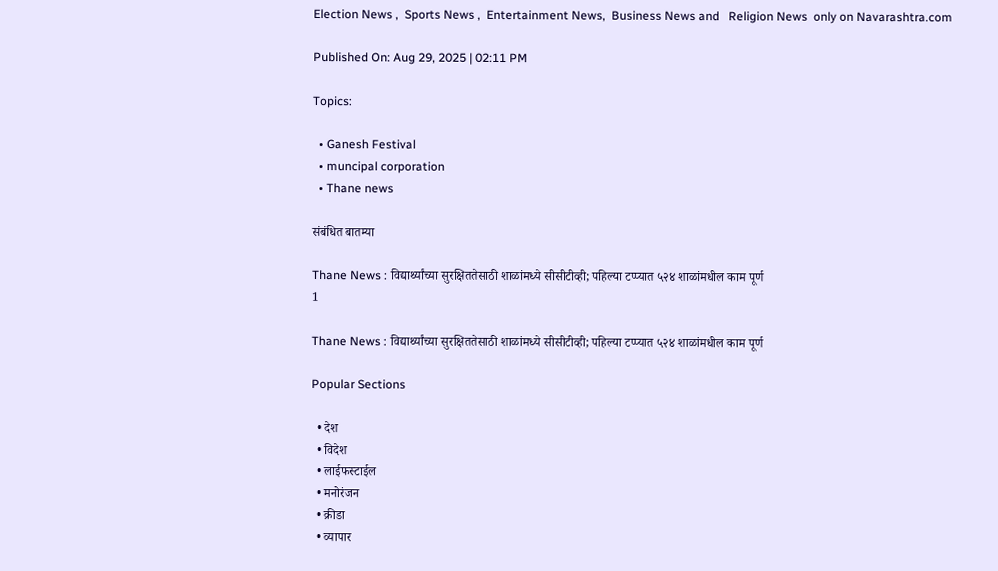Election News ,  Sports News ,  Entertainment News,  Business News and   Religion News  only on Navarashtra.com

Published On: Aug 29, 2025 | 02:11 PM

Topics:

  • Ganesh Festival
  • muncipal corporation
  • Thane news

संबंधित बातम्या

Thane News : विद्यार्थ्यांच्या सुरक्षिततेसाठी शाळांमध्ये सीसीटीव्ही; पहिल्या टप्प्यात ५२४ शाळांमधील काम पूर्ण
1

Thane News : विद्यार्थ्यांच्या सुरक्षिततेसाठी शाळांमध्ये सीसीटीव्ही; पहिल्या टप्प्यात ५२४ शाळांमधील काम पूर्ण

Popular Sections

  • देश
  • विदेश
  • लाईफस्टाईल
  • मनोरंजन
  • क्रीडा
  • व्यापार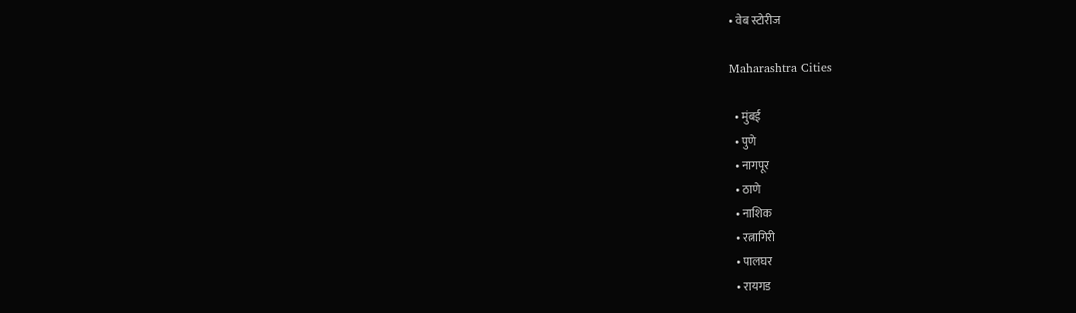• वेब स्टोरीज

Maharashtra Cities

  • मुंबई
  • पुणे
  • नागपूर
  • ठाणे
  • नाशिक
  • रत्नागिरी
  • पालघर
  • रायगड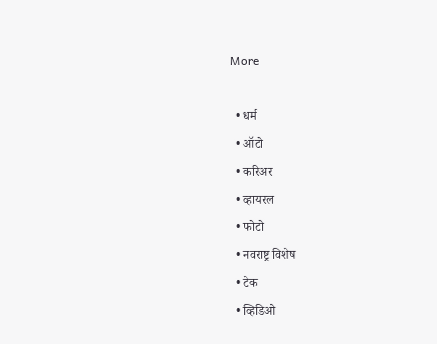More

  • धर्म
  • ऑटो
  • करिअर
  • व्हायरल
  • फोटो
  • नवराष्ट्र विशेष
  • टेक
  • व्हिडिओ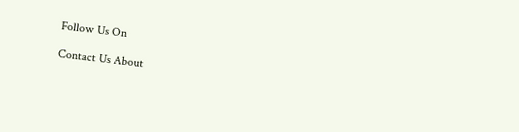Follow Us On

Contact Us About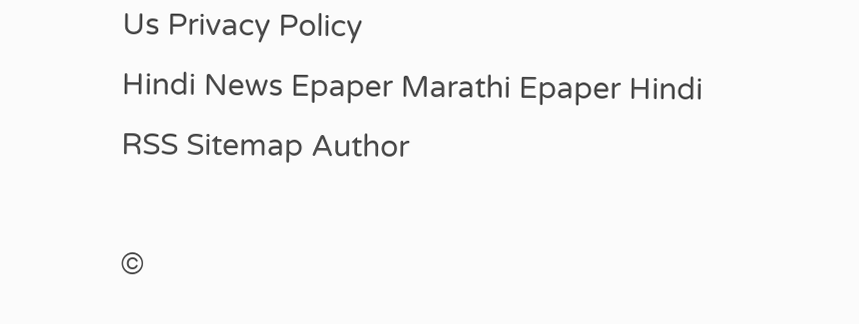Us Privacy Policy
Hindi News Epaper Marathi Epaper Hindi RSS Sitemap Author

©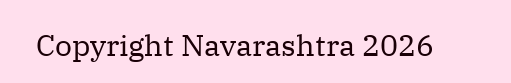Copyright Navarashtra 2026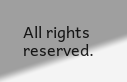All rights reserved.